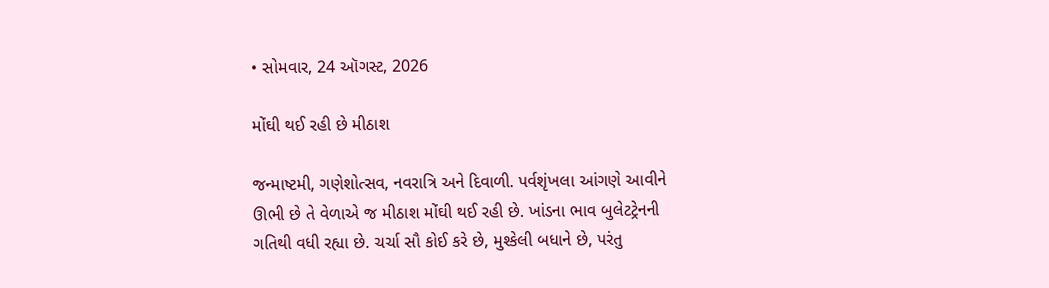• સોમવાર, 24 ઑગસ્ટ, 2026

મોંઘી થઈ રહી છે મીઠાશ

જન્માષ્ટમી, ગણેશોત્સવ, નવરાત્રિ અને દિવાળી. પર્વશૃંખલા આંગણે આવીને ઊભી છે તે વેળાએ જ મીઠાશ મોંઘી થઈ રહી છે. ખાંડના ભાવ બુલેટટ્રેનની ગતિથી વધી રહ્યા છે. ચર્ચા સૌ કોઈ કરે છે, મુશ્કેલી બધાને છે, પરંતુ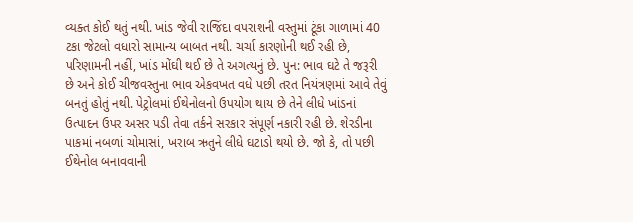વ્યક્ત કોઈ થતું નથી. ખાંડ જેવી રાજિંદા વપરાશની વસ્તુમાં ટૂંકા ગાળામાં 40 ટકા જેટલો વધારો સામાન્ય બાબત નથી. ચર્ચા કારણોની થઈ રહી છે, પરિણામની નહીં, ખાંડ મોંઘી થઈ છે તે અગત્યનું છે. પુન: ભાવ ઘટે તે જરૂરી છે અને કોઈ ચીજવસ્તુના ભાવ એકવખત વધે પછી તરત નિયંત્રણમાં આવે તેવું બનતું હોતું નથી. પેટ્રોલમાં ઈથેનોલનો ઉપયોગ થાય છે તેને લીધે ખાંડનાં ઉત્પાદન ઉપર અસર પડી તેવા તર્કને સરકાર સંપૂર્ણ નકારી રહી છે. શેરડીના પાકમાં નબળાં ચોમાસાં, ખરાબ ઋતુને લીધે ઘટાડો થયો છે. જો કે, તો પછી ઈથેનોલ બનાવવાની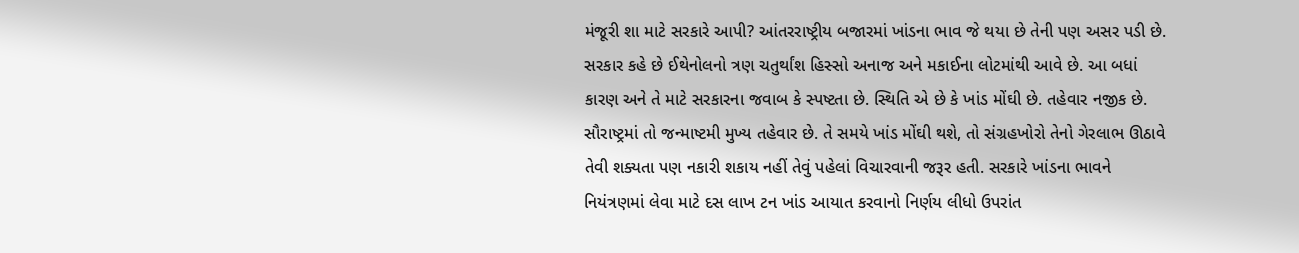મંજૂરી શા માટે સરકારે આપી? આંતરરાષ્ટ્રીય બજારમાં ખાંડના ભાવ જે થયા છે તેની પણ અસર પડી છે. સરકાર કહે છે ઈથેનોલનો ત્રણ ચતુર્થાંશ હિસ્સો અનાજ અને મકાઈના લોટમાંથી આવે છે. આ બધાં કારણ અને તે માટે સરકારના જવાબ કે સ્પષ્ટતા છે. સ્થિતિ એ છે કે ખાંડ મોંઘી છે. તહેવાર નજીક છે. સૌરાષ્ટ્રમાં તો જન્માષ્ટમી મુખ્ય તહેવાર છે. તે સમયે ખાંડ મોંઘી થશે, તો સંગ્રહખોરો તેનો ગેરલાભ ઊઠાવે તેવી શક્યતા પણ નકારી શકાય નહીં તેવું પહેલાં વિચારવાની જરૂર હતી. સરકારે ખાંડના ભાવને નિયંત્રણમાં લેવા માટે દસ લાખ ટન ખાંડ આયાત કરવાનો નિર્ણય લીધો ઉપરાંત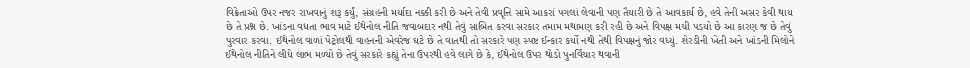વિક્રેતાઓ ઉપર નજર રાખવાનું શરૂ કર્યું, સંગ્રહની મર્યાદા નક્કી કરી છે અને તેવી પ્રવૃત્તિ સામે આકરાં પગલાં લેવાની પણ તૈયારી છે તે આવકાર્ય છે, હવે તેની અસર કેવી થાય છે તે પ્રશ્ન છે. ખાંડના વધતા ભાવ માટે ઈથેનોલ નીતિ જવાબદાર નથી તેવું સાબિત કરવા સરકાર તમામ મથામણ કરી રહી છે અને વિપક્ષ મચી પડયો છે આ કારણ જ છે તેવું પુરવાર કરવા. ઈથેનોલ વાળાં પેટ્રોલથી વાહનની એવરેજ ઘટે છે તે વાતથી તો સરકારે પણ સ્પષ્ટ ઈન્કાર કર્યો નથી તેથી વિપક્ષનું જોર વધ્યું. શેરડીની ખેતી અને ખાંડની મિલોને ઈથેનોલ નીતિને લીધે લાભ મળ્યો છે તેવું સરકારે કહ્યું તેના ઉપરથી હવે લાગે છે કે, ઈથેનોલ ઉપર થોડો પુનર્વિચાર થવાની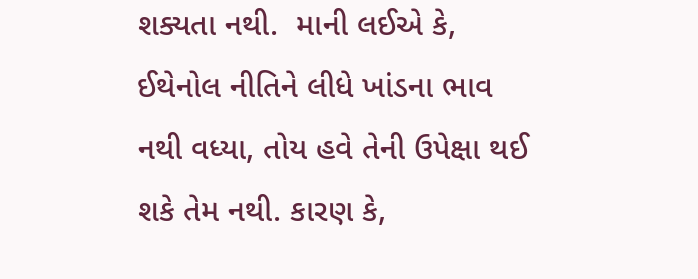શક્યતા નથી.  માની લઈએ કે, ઈથેનોલ નીતિને લીધે ખાંડના ભાવ નથી વધ્યા, તોય હવે તેની ઉપેક્ષા થઈ શકે તેમ નથી. કારણ કે,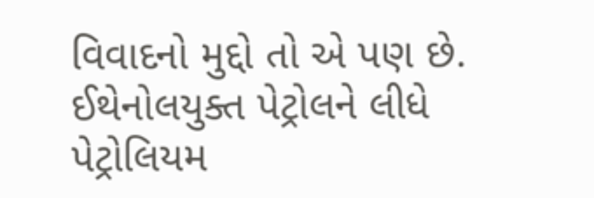વિવાદનો મુદ્દો તો એ પણ છે. ઈથેનોલયુક્ત પેટ્રોલને લીધે પેટ્રોલિયમ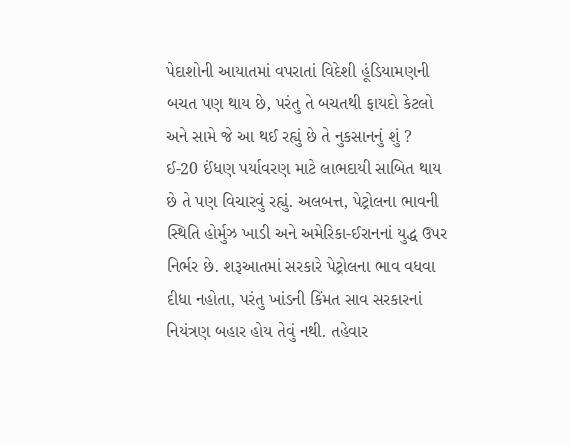પેદાશોની આયાતમાં વપરાતાં વિદેશી હૂંડિયામણની બચત પણ થાય છે, પરંતુ તે બચતથી ફાયદો કેટલો અને સામે જે આ થઈ રહ્યું છે તે નુકસાનનું શું ? ઈ-20 ઈંધણ પર્યાવરણ માટે લાભદાયી સાબિત થાય છે તે પણ વિચારવું રહ્યું. અલબત્ત, પેટ્રોલના ભાવની સ્થિતિ હોર્મુઝ ખાડી અને અમેરિકા-ઈરાનનાં યુદ્ધ ઉપર નિર્ભર છે. શરૂઆતમાં સરકારે પેટ્રોલના ભાવ વધવા દીધા નહોતા, પરંતુ ખાંડની કિંમત સાવ સરકારનાં નિયંત્રણ બહાર હોય તેવું નથી. તહેવાર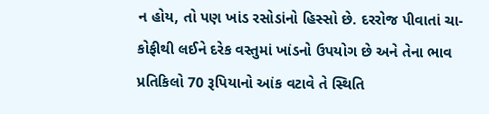ન હોય, તો પણ ખાંડ રસોડાંનો હિસ્સો છે. દરરોજ પીવાતાં ચા-કોફીથી લઈને દરેક વસ્તુમાં ખાંડનો ઉપયોગ છે અને તેના ભાવ પ્રતિકિલો 70 રૂપિયાનો આંક વટાવે તે સ્થિતિ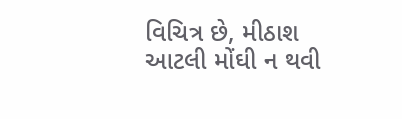વિચિત્ર છે, મીઠાશ આટલી મોંઘી ન થવી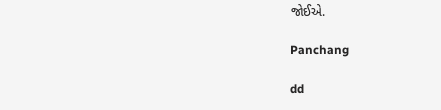જોઈએ.

Panchang

dd